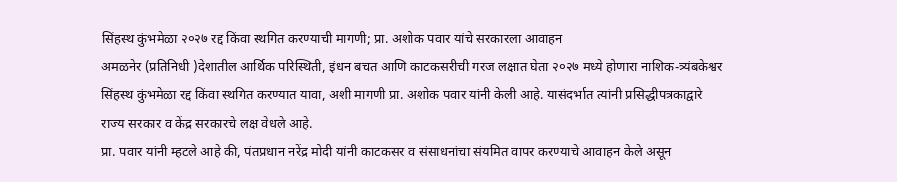सिंहस्थ कुंभमेळा २०२७ रद्द किंवा स्थगित करण्याची मागणी; प्रा. अशोक पवार यांचे सरकारला आवाहन
अमळनेर (प्रतिनिधी )देशातील आर्थिक परिस्थिती, इंधन बचत आणि काटकसरीची गरज लक्षात घेता २०२७ मध्ये होणारा नाशिक-त्र्यंबकेश्वर सिंहस्थ कुंभमेळा रद्द किंवा स्थगित करण्यात यावा, अशी मागणी प्रा. अशोक पवार यांनी केली आहे. यासंदर्भात त्यांनी प्रसिद्धीपत्रकाद्वारे राज्य सरकार व केंद्र सरकारचे लक्ष वेधले आहे.
प्रा. पवार यांनी म्हटले आहे की, पंतप्रधान नरेंद्र मोदी यांनी काटकसर व संसाधनांचा संयमित वापर करण्याचे आवाहन केले असून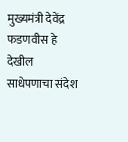मुख्यमंत्री देवेंद्र फडणवीस हे देखील साधेपणाचा संदेश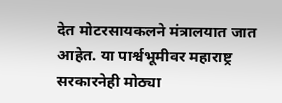देत मोटरसायकलने मंत्रालयात जात आहेत. या पार्श्वभूमीवर महाराष्ट्र सरकारनेही मोठ्या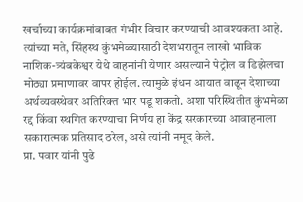खर्चाच्या कार्यक्रमांबाबत गंभीर विचार करण्याची आवश्यकता आहे.
त्यांच्या मते, सिंहस्थ कुंभमेळ्यासाठी देशभरातून लाखो भाविक नाशिक-त्र्यंबकेश्वर येथे वाहनांनी येणार असल्याने पेट्रोल व डिझेलचा मोठ्या प्रमाणावर वापर होईल. त्यामुळे इंधन आयात वाढून देशाच्या अर्थव्यवस्थेवर अतिरिक्त भार पडू शकतो. अशा परिस्थितीत कुंभमेळा रद्द किंवा स्थगित करण्याचा निर्णय हा केंद्र सरकारच्या आवाहनाला सकारात्मक प्रतिसाद ठरेल, असे त्यांनी नमूद केले.
प्रा. पवार यांनी पुढे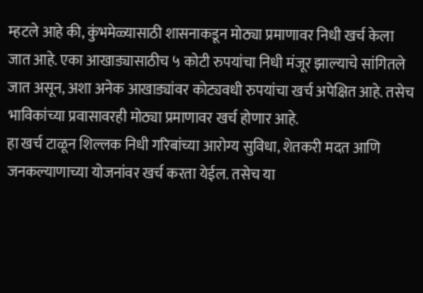म्हटले आहे की, कुंभमेळ्यासाठी शासनाकडून मोठ्या प्रमाणावर निधी खर्च केला जात आहे. एका आखाड्यासाठीच ५ कोटी रुपयांचा निधी मंजूर झाल्याचे सांगितले जात असून, अशा अनेक आखाड्यांवर कोट्यवधी रुपयांचा खर्च अपेक्षित आहे. तसेच भाविकांच्या प्रवासावरही मोठ्या प्रमाणावर खर्च होणार आहे.
हा खर्च टाळून शिल्लक निधी गरिबांच्या आरोग्य सुविधा, शेतकरी मदत आणि जनकल्याणाच्या योजनांवर खर्च करता येईल. तसेच या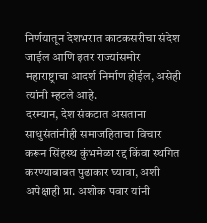निर्णयातून देशभरात काटकसरीचा संदेश जाईल आणि इतर राज्यांसमोर महाराष्ट्राचा आदर्श निर्माण होईल, असेही त्यांनी म्हटले आहे.
दरम्यान, देश संकटात असताना साधुसंतांनीही समाजहिताचा विचार करून सिंहस्थ कुंभमेळा रद्द किंवा स्थगित करण्याबाबत पुढाकार घ्यावा, अशी अपेक्षाही प्रा. अशोक पवार यांनी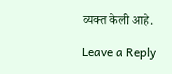व्यक्त केली आहे.

Leave a Reply